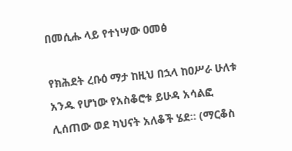በመሲሑ ላይ የተነሣው ዐመፅ

የክሕደት ረቡዕ ማታ ከዚህ በኋላ ከዐሥራ ሁለቱ አንዱ የሆነው የአስቆሮቱ ይሁዳ አሳልፎ ሊሰጠው ወደ ካህናት አለቆች ሄደ። (ማርቆስ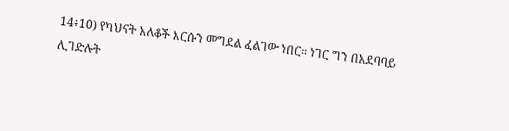14፥10) የካህናት አለቆች እርሱን መግደል ፈልገው ነበር። ነገር ግን በአደባባይ ሊገድሉት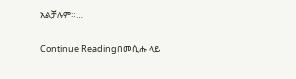አልቻሉም።…

Continue Readingበመሲሑ ላይ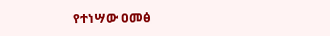የተነሣው ዐመፅ